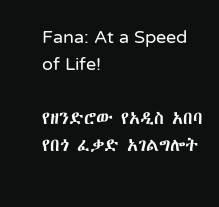Fana: At a Speed of Life!

የዘንድሮው የአዲስ አበባ የበጎ ፈቃድ አገልግሎት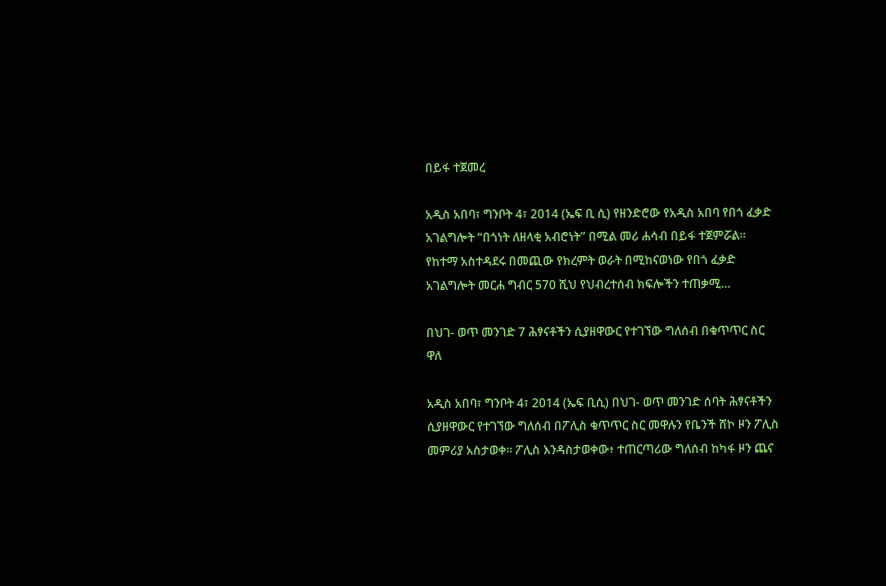በይፋ ተጀመረ

አዲስ አበባ፣ ግንቦት 4፣ 2014 (ኤፍ ቢ ሲ) የዘንድሮው የአዲስ አበባ የበጎ ፈቃድ አገልግሎት “በጎነት ለዘላቂ አብሮነት” በሚል መሪ ሐሳብ በይፋ ተጀምሯል፡፡ የከተማ አስተዳደሩ በመጪው የክረምት ወራት በሚከናወነው የበጎ ፈቃድ አገልግሎት መርሐ ግብር 570 ሺህ የህብረተሰብ ክፍሎችን ተጠቃሚ…

በህገ- ወጥ መንገድ 7 ሕፃናቶችን ሲያዘዋውር የተገኘው ግለሰብ በቁጥጥር ስር ዋለ

አዲስ አበባ፣ ግንቦት 4፣ 2014 (ኤፍ ቢሲ) በህገ- ወጥ መንገድ ሰባት ሕፃናቶችን ሲያዘዋውር የተገኘው ግለሰብ በፖሊስ ቁጥጥር ስር መዋሉን የቤንች ሸኮ ዞን ፖሊስ መምሪያ አስታወቀ። ፖሊስ እንዳስታወቀው፥ ተጠርጣሪው ግለሰብ ከካፋ ዞን ጨና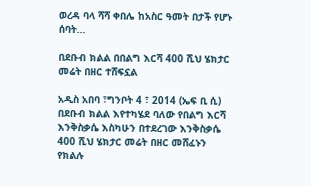ወረዳ ባላ ሻሻ ቀበሌ ከአስር ዓመት በታች የሆኑ ሰባት…

በደቡብ ክልል በበልግ እርሻ 400 ሺህ ሄክታር መሬት በዘር ተሸፍኗል

አዲስ አበባ ፣ግንቦት 4 ፣ 2014 (ኤፍ ቢ ሲ) በደቡብ ክልል እየተካሄደ ባለው የበልግ እርሻ እንቅስቃሴ እስካሁን በተደረገው እንቅስቃሴ 400 ሺህ ሄክታር መሬት በዘር መሸፈኑን የክልሉ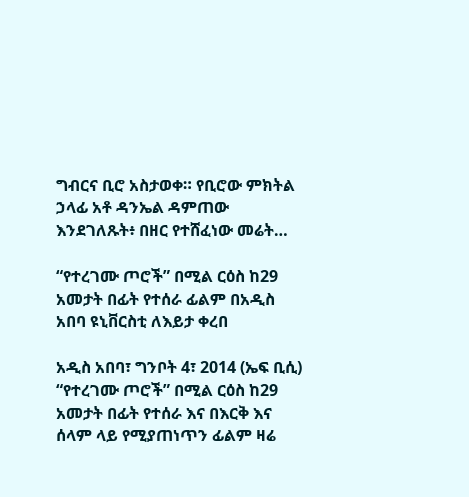ግብርና ቢሮ አስታወቀ። የቢሮው ምክትል ኃላፊ አቶ ዳንኤል ዳምጠው እንደገለጹት፥ በዘር የተሸፈነው መሬት…

“የተረገሙ ጦሮች” በሚል ርዕስ ከ29 አመታት በፊት የተሰራ ፊልም በአዲስ አበባ ዩኒቨርስቲ ለእይታ ቀረበ

አዲስ አበባ፣ ግንቦት 4፣ 2014 (ኤፍ ቢሲ) “የተረገሙ ጦሮች” በሚል ርዕስ ከ29 አመታት በፊት የተሰራ እና በእርቅ እና ሰላም ላይ የሚያጠነጥን ፊልም ዛሬ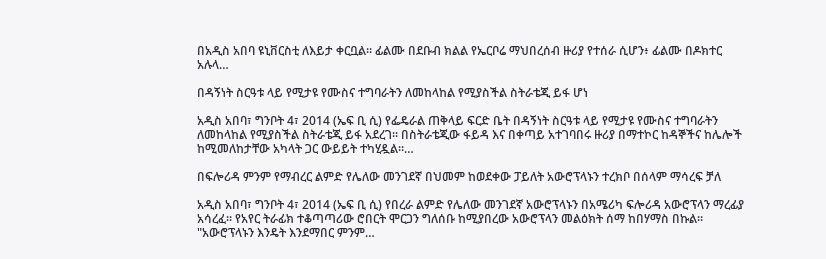በአዲስ አበባ ዩኒቨርስቲ ለእይታ ቀርቧል፡፡ ፊልሙ በደቡብ ክልል የኤርቦሬ ማህበረሰብ ዙሪያ የተሰራ ሲሆን፥ ፊልሙ በዶክተር አሉላ…

በዳኝነት ስርዓቱ ላይ የሚታዩ የሙስና ተግባራትን ለመከላከል የሚያስችል ስትራቴጂ ይፋ ሆነ

አዲስ አበባ፣ ግንቦት 4፣ 2014 (ኤፍ ቢ ሲ) የፌዴራል ጠቅላይ ፍርድ ቤት በዳኝነት ስርዓቱ ላይ የሚታዩ የሙስና ተግባራትን ለመከላከል የሚያስችል ስትራቴጂ ይፋ አደረገ። በስትራቴጂው ፋይዳ እና በቀጣይ አተገባበሩ ዙሪያ በማተኮር ከዳኞችና ከሌሎች ከሚመለከታቸው አካላት ጋር ውይይት ተካሂዷል።…

በፍሎሪዳ ምንም የማብረር ልምድ የሌለው መንገደኛ በህመም ከወደቀው ፓይለት አውሮፕላኑን ተረክቦ በሰላም ማሳረፍ ቻለ

አዲስ አበባ፣ ግንቦት 4፣ 2014 (ኤፍ ቢ ሲ) የበረራ ልምድ የሌለው መንገደኛ አውሮፕላኑን በአሜሪካ ፍሎሪዳ አውሮፕላን ማረፊያ አሳረፈ፡፡ የአየር ትራፊክ ተቆጣጣሪው ሮበርት ሞርጋን ግለሰቡ ከሚያበረው አውሮፕላን መልዕክት ሰማ ከበሃማስ በኩል፡፡ "አውሮፕላኑን እንዴት እንደማበር ምንም…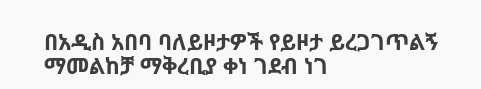በአዲስ አበባ ባለይዞታዎች የይዞታ ይረጋገጥልኝ ማመልከቻ ማቅረቢያ ቀነ ገደብ ነገ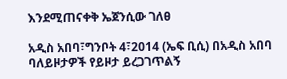እንደሚጠናቀቅ ኤጀንሲው ገለፀ

አዲስ አበባ፣ግንቦት 4፣2014 (ኤፍ ቢሲ) በአዲስ አበባ ባለይዞታዎች የይዞታ ይረጋገጥልኝ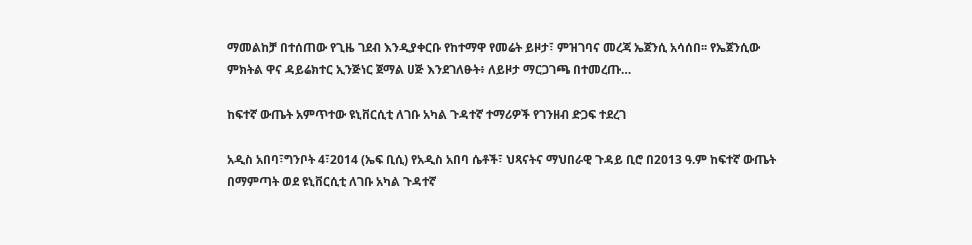ማመልከቻ በተሰጠው የጊዜ ገደብ እንዲያቀርቡ የከተማዋ የመሬት ይዞታ፣ ምዝገባና መረጃ ኤጀንሲ አሳሰበ፡፡ የኤጀንሲው ምክትል ዋና ዳይሬክተር ኢንጅነር ጀማል ሀጅ እንደገለፁት፥ ለይዞታ ማርጋገጫ በተመረጡ…

ከፍተኛ ውጤት አምጥተው ዩኒቨርሲቲ ለገቡ አካል ጉዳተኛ ተማሪዎች የገንዘብ ድጋፍ ተደረገ

አዲስ አበባ፣ግንቦት 4፣2014 (ኤፍ ቢሲ) የአዲስ አበባ ሴቶች፣ ህጻናትና ማህበራዊ ጉዳይ ቢሮ በ2013 ዓ.ም ከፍተኛ ውጤት በማምጣት ወደ ዩኒቨርሲቲ ለገቡ አካል ጉዳተኛ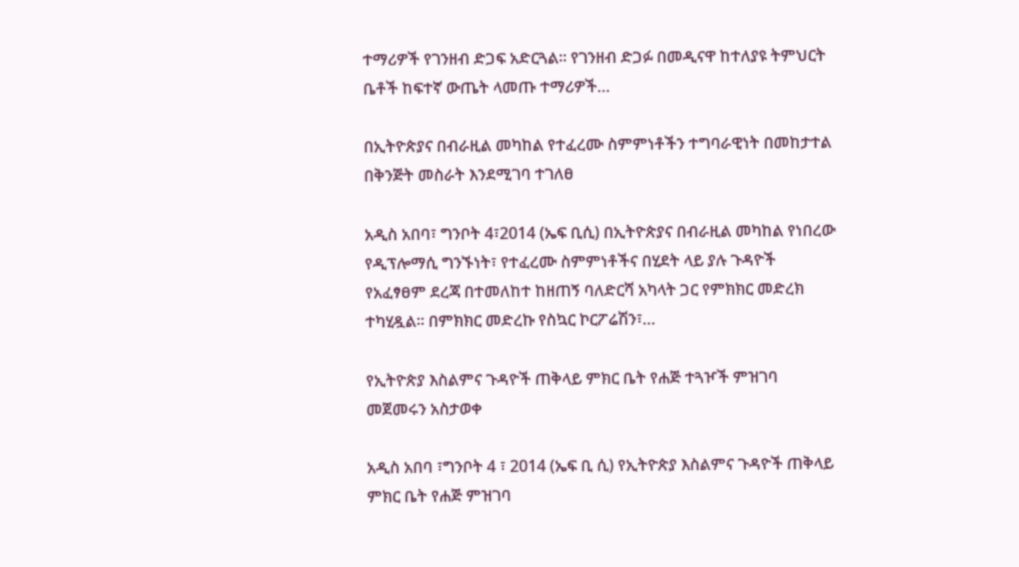ተማሪዎች የገንዘብ ድጋፍ አድርጓል፡፡ የገንዘብ ድጋፉ በመዲናዋ ከተለያዩ ትምህርት ቤቶች ከፍተኛ ውጤት ላመጡ ተማሪዎች…

በኢትዮጵያና በብራዚል መካከል የተፈረሙ ስምምነቶችን ተግባራዊነት በመከታተል በቅንጅት መስራት እንደሚገባ ተገለፀ

አዲስ አበባ፣ ግንቦት 4፣2014 (ኤፍ ቢሲ) በኢትዮጵያና በብራዚል መካከል የነበረው የዲፕሎማሲ ግንኙነት፣ የተፈረሙ ስምምነቶችና በሂደት ላይ ያሉ ጉዳዮች የአፈፃፀም ደረጃ በተመለከተ ከዘጠኝ ባለድርሻ አካላት ጋር የምክክር መድረክ ተካሂዷል። በምክክር መድረኩ የስኳር ኮርፖሬሽን፣…

የኢትዮጵያ እስልምና ጉዳዮች ጠቅላይ ምክር ቤት የሐጅ ተጓዦች ምዝገባ መጀመሩን አስታወቀ

አዲስ አበባ ፣ግንቦት 4 ፣ 2014 (ኤፍ ቢ ሲ) የኢትዮጵያ እስልምና ጉዳዮች ጠቅላይ ምክር ቤት የሐጅ ምዝገባ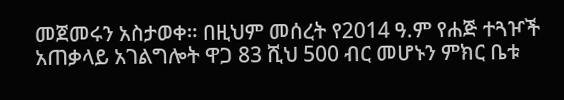መጀመሩን አስታወቀ። በዚህም መሰረት የ2014 ዓ.ም የሐጅ ተጓዦች አጠቃላይ አገልግሎት ዋጋ 83 ሺህ 500 ብር መሆኑን ምክር ቤቱ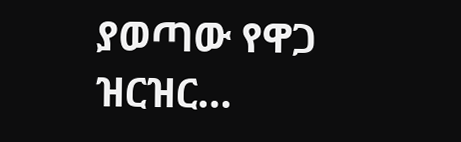ያወጣው የዋጋ ዝርዝር…